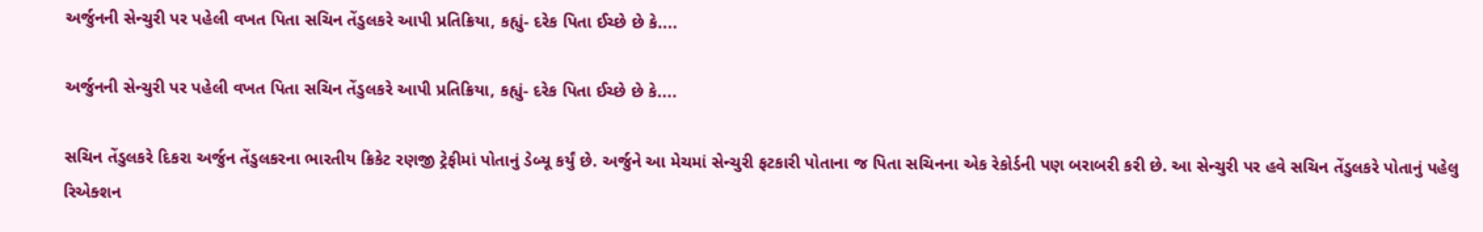અર્જુનની સેન્ચુરી પર પહેલી વખત પિતા સચિન તેંડુલકરે આપી પ્રતિક્રિયા, કહ્યું- દરેક પિતા ઈચ્છે છે કે....

અર્જુનની સેન્ચુરી પર પહેલી વખત પિતા સચિન તેંડુલકરે આપી પ્રતિક્રિયા, કહ્યું- દરેક પિતા ઈચ્છે છે કે....

સચિન તેંડુલકરે દિકરા અર્જુન તેંડુલકરના ભારતીય ક્રિકેટ રણજી ટ્રેફીમાં પોતાનું ડેબ્યૂ કર્યું છે. અર્જુને આ મેચમાં સેન્ચુરી ફટકારી પોતાના જ પિતા સચિનના એક રેકોર્ડની પણ બરાબરી કરી છે. આ સેન્ચુરી પર હવે સચિન તેંડુલકરે પોતાનું પહેલુ રિએક્શન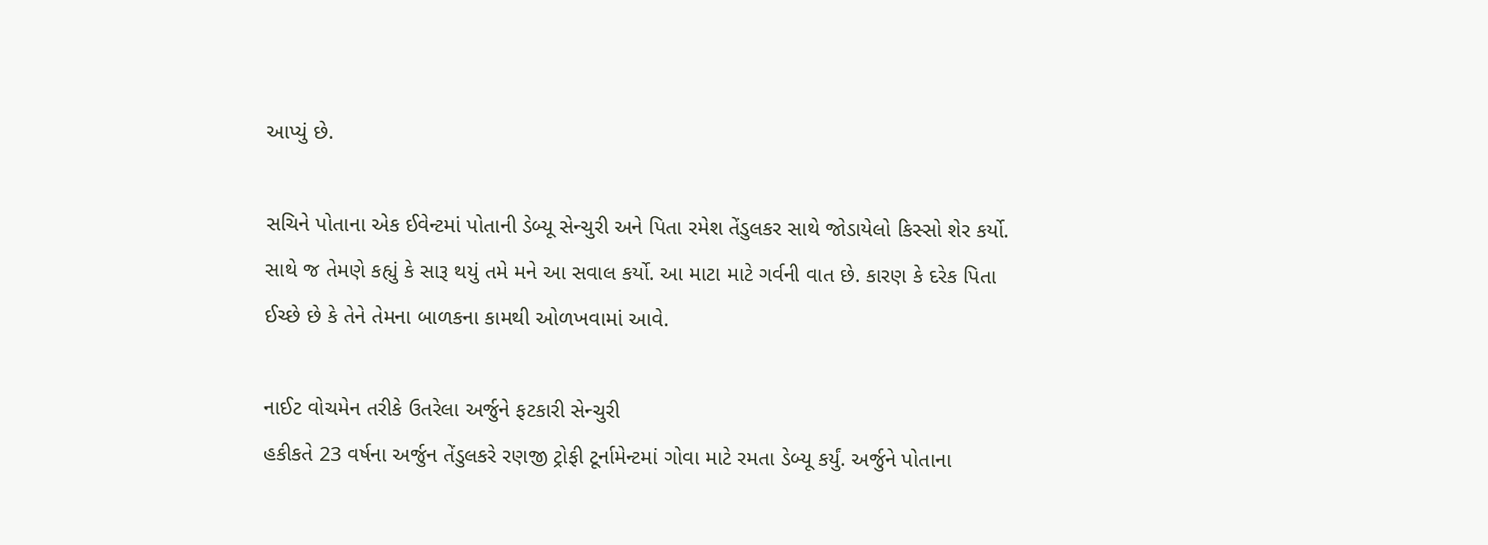આપ્યું છે.

સચિને પોતાના એક ઈવેન્ટમાં પોતાની ડેબ્યૂ સેન્ચુરી અને પિતા રમેશ તેંડુલકર સાથે જોડાયેલો કિસ્સો શેર કર્યો. સાથે જ તેમણે કહ્યું કે સારૂ થયું તમે મને આ સવાલ કર્યો. આ માટા માટે ગર્વની વાત છે. કારણ કે દરેક પિતા ઈચ્છે છે કે તેને તેમના બાળકના કામથી ઓળખવામાં આવે.

નાઈટ વોચમેન તરીકે ઉતરેલા અર્જુને ફટકારી સેન્ચુરી
હકીકતે 23 વર્ષના અર્જુન તેંડુલકરે રણજી ટ્રોફી ટૂર્નામેન્ટમાં ગોવા માટે રમતા ડેબ્યૂ કર્યું. અર્જુને પોતાના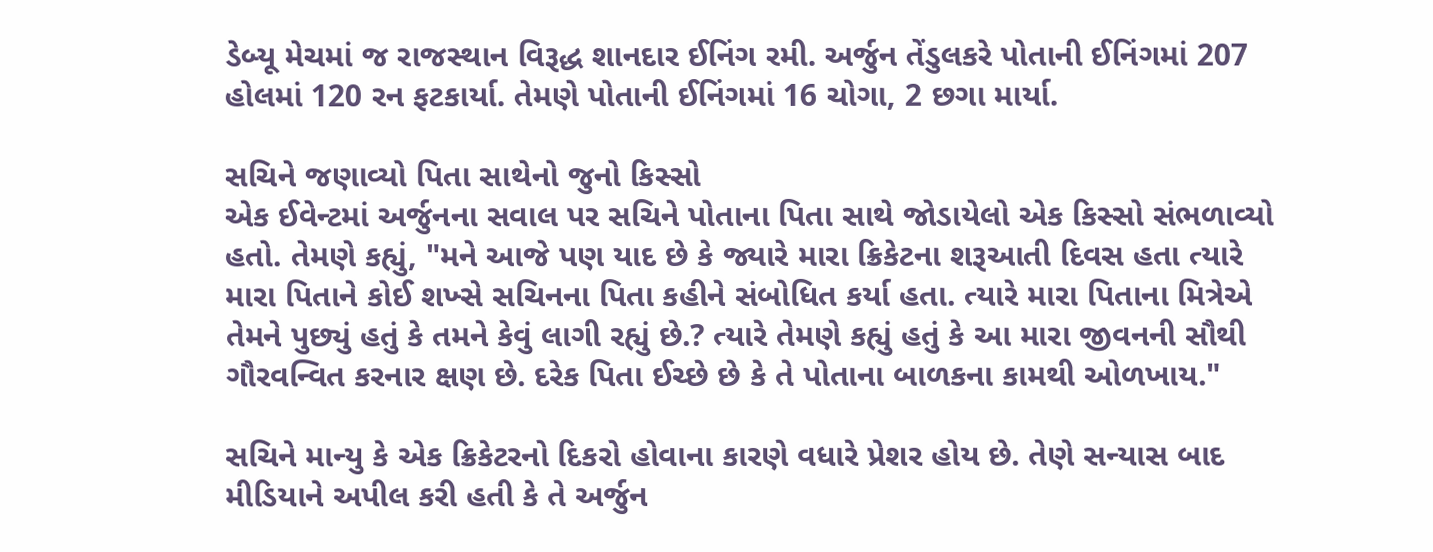ડેબ્યૂ મેચમાં જ રાજસ્થાન વિરૂદ્ધ શાનદાર ઈનિંગ રમી. અર્જુન તેંડુલકરે પોતાની ઈનિંગમાં 207 હોલમાં 120 રન ફટકાર્યા. તેમણે પોતાની ઈનિંગમાં 16 ચોગા, 2 છગા માર્યા.

સચિને જણાવ્યો પિતા સાથેનો જુનો કિસ્સો
એક ઈવેન્ટમાં અર્જુનના સવાલ પર સચિને પોતાના પિતા સાથે જોડાયેલો એક કિસ્સો સંભળાવ્યો હતો. તેમણે કહ્યું, "મને આજે પણ યાદ છે કે જ્યારે મારા ક્રિકેટના શરૂઆતી દિવસ હતા ત્યારે મારા પિતાને કોઈ શખ્સે સચિનના પિતા કહીને સંબોધિત કર્યા હતા. ત્યારે મારા પિતાના મિત્રેએ તેમને પુછ્યું હતું કે તમને કેવું લાગી રહ્યું છે.? ત્યારે તેમણે કહ્યું હતું કે આ મારા જીવનની સૌથી ગૌરવન્વિત કરનાર ક્ષણ છે. દરેક પિતા ઈચ્છે છે કે તે પોતાના બાળકના કામથી ઓળખાય."

સચિને માન્યુ કે એક ક્રિકેટરનો દિકરો હોવાના કારણે વધારે પ્રેશર હોય છે. તેણે સન્યાસ બાદ મીડિયાને અપીલ કરી હતી કે તે અર્જુન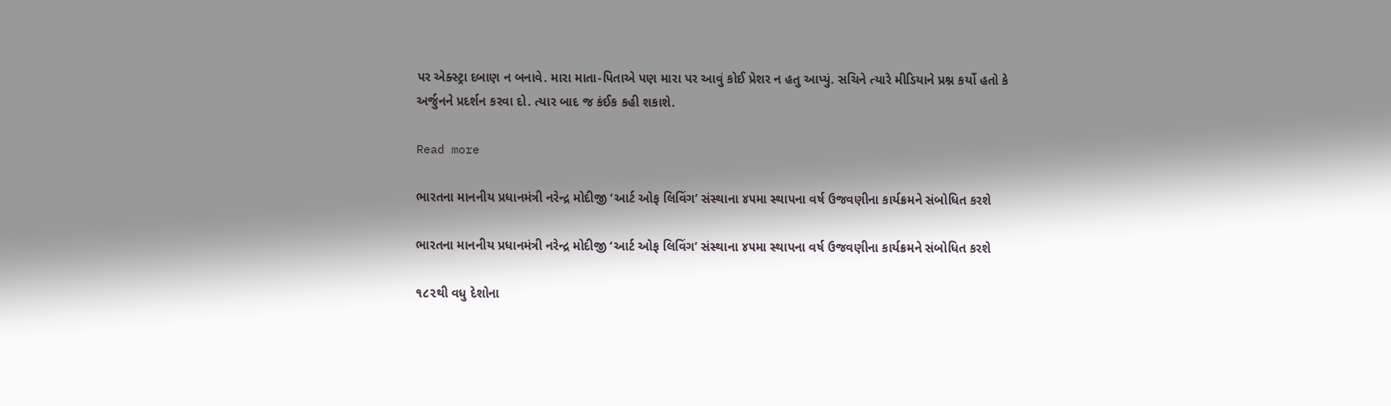પર એક્સ્ટ્રા દબાણ ન બનાવે. મારા માતા-પિતાએ પણ મારા પર આવું કોઈ પ્રેશર ન હતુ આપ્યું. સચિને ત્યારે મીડિયાને પ્રશ્ન કર્યો હતો કે અર્જુનને પ્રદર્શન કરવા દો. ત્યાર બાદ જ કંઈક કહી શકાશે.

Read more

ભારતના માનનીય પ્રધાનમંત્રી નરેન્દ્ર મોદીજી ‘આર્ટ ઓફ લિવિંગ’ સંસ્થાના ૪૫મા સ્થાપના વર્ષ ઉજવણીના કાર્યક્રમને સંબોધિત કરશે

ભારતના માનનીય પ્રધાનમંત્રી નરેન્દ્ર મોદીજી ‘આર્ટ ઓફ લિવિંગ’ સંસ્થાના ૪૫મા સ્થાપના વર્ષ ઉજવણીના કાર્યક્રમને સંબોધિત કરશે

૧૮૨થી વધુ દેશોના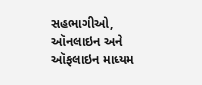સહભાગીઓ, ઑનલાઇન અને ઑફલાઇન માધ્યમ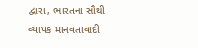દ્વારા, ભારતના સૌથી વ્યાપક માનવતાવાદી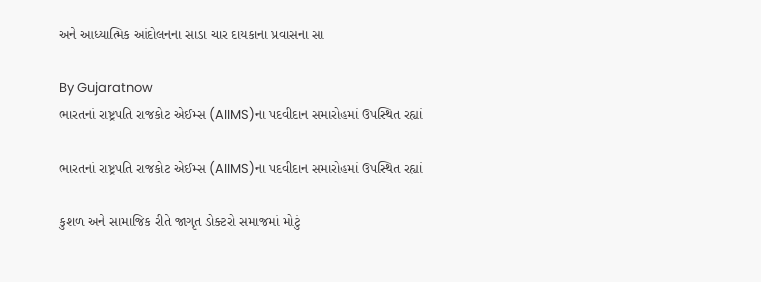અને આધ્યાત્મિક આંદોલનના સાડા ચાર દાયકાના પ્રવાસના સા

By Gujaratnow
ભારતનાં રાષ્ટ્રપતિ રાજકોટ એઈમ્સ (AIIMS)ના પદવીદાન સમારોહમાં ઉપસ્થિત રહ્યાં

ભારતનાં રાષ્ટ્રપતિ રાજકોટ એઈમ્સ (AIIMS)ના પદવીદાન સમારોહમાં ઉપસ્થિત રહ્યાં

કુશળ અને સામાજિક રીતે જાગૃત ડોક્ટરો સમાજમાં મોટું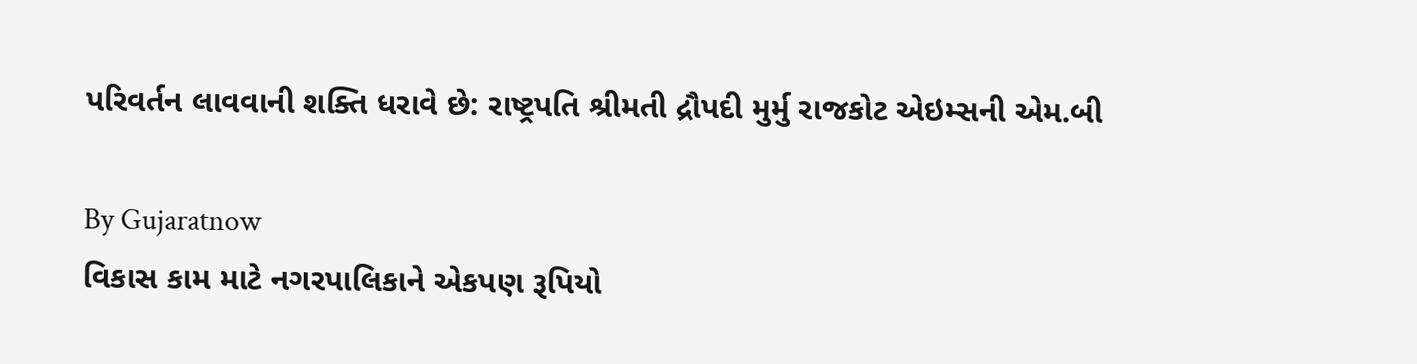પરિવર્તન લાવવાની શક્તિ ધરાવે છે: રાષ્ટ્રપતિ શ્રીમતી દ્રૌપદી મુર્મુ રાજકોટ એઇમ્સની એમ.બી

By Gujaratnow
વિકાસ કામ માટે નગરપાલિકાને એકપણ રૂપિયો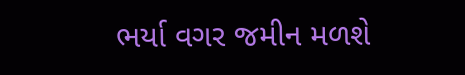ભર્યા વગર જમીન મળશે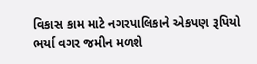વિકાસ કામ માટે નગરપાલિકાને એકપણ રૂપિયો ભર્યા વગર જમીન મળશે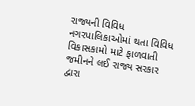રાજ્યની વિવિધ નગરપાલિકાઓમાં થતા વિવિધ વિકાસકામો માટે ફાળવાતી જમીનને લઈ રાજ્ય સરકાર દ્વારા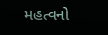મહત્વનો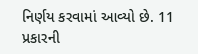નિર્ણય કરવામાં આવ્યો છે. 11 પ્રકારની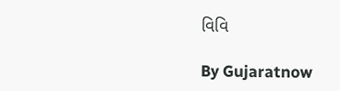વિવિ

By Gujaratnow